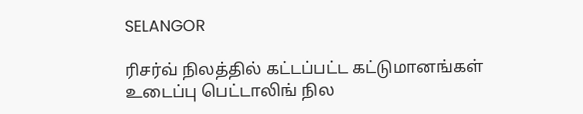SELANGOR

ரிசர்வ் நிலத்தில் கட்டப்பட்ட கட்டுமானங்கள் உடைப்பு பெட்டாலிங் நில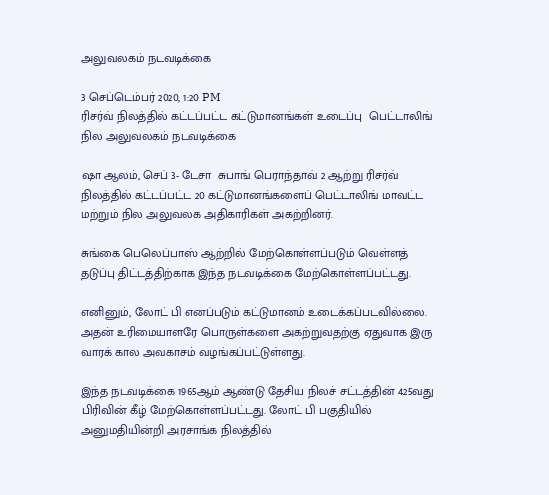அலுவலகம் நடவடிக்கை

3 செப்டெம்பர் 2020, 1:20 PM
ரிசர்வ் நிலத்தில் கட்டப்பட்ட கட்டுமானங்கள் உடைப்பு  பெட்டாலிங் நில அலுவலகம் நடவடிக்கை

ஷா ஆலம், செப் 3- டேசா  சுபாங் பெராந்தாவ் 2 ஆற்று ரிசர்வ் நிலத்தில் கட்டப்பட்ட 20 கட்டுமானங்களைப் பெட்டாலிங் மாவட்ட மற்றும் நில அலுவலக அதிகாரிகள் அகற்றினர்.

சுங்கை பெலெப்பாஸ் ஆற்றில் மேற்கொள்ளப்படும் வெள்ளத் தடுப்பு திட்டத்திற்காக இந்த நடவடிக்கை மேற்கொள்ளப்பட்டது.

எனினும், லோட் பி எனப்படும் கட்டுமானம் உடைக்கப்படவில்லை. அதன் உரிமையாளரே பொருள்களை அகற்றுவதற்கு ஏதுவாக இரு வாரக் கால அவகாசம் வழங்கப்பட்டுள்ளது.

இந்த நடவடிக்கை 1965ஆம் ஆண்டு தேசிய நிலச் சட்டத்தின் 425வது பிரிவின் கீழ் மேற்கொள்ளப்பட்டது. லோட் பி பகுதியில் அனுமதியின்றி அரசாங்க நிலத்தில்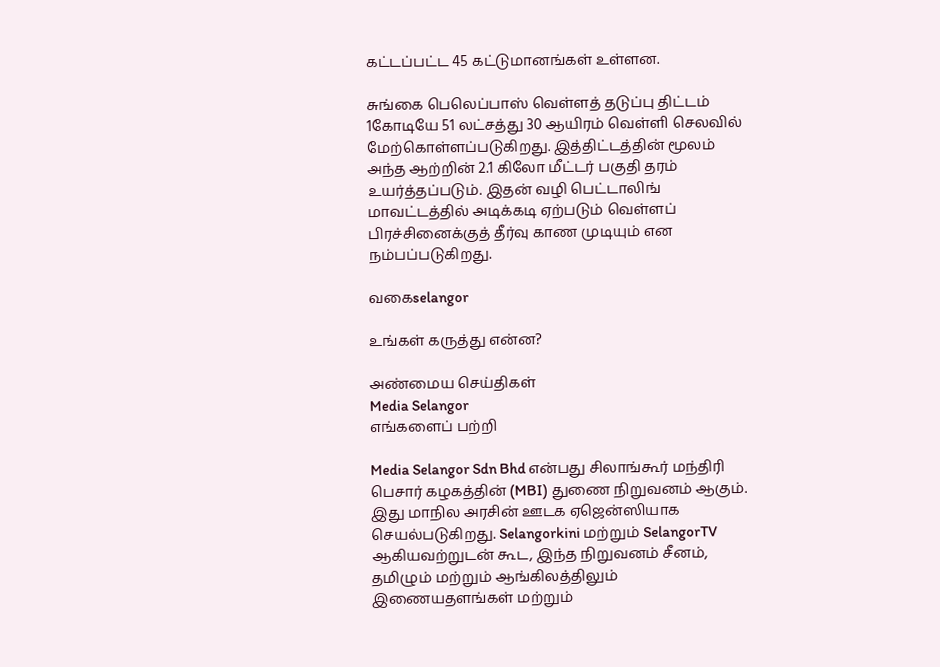கட்டப்பட்ட 45 கட்டுமானங்கள் உள்ளன.

சுங்கை பெலெப்பாஸ் வெள்ளத் தடுப்பு திட்டம் 1கோடியே 51 லட்சத்து 30 ஆயிரம் வெள்ளி செலவில் மேற்கொள்ளப்படுகிறது. இத்திட்டத்தின் மூலம் அந்த ஆற்றின் 2.1 கிலோ மீட்டர் பகுதி தரம் உயர்த்தப்படும். இதன் வழி பெட்டாலிங் மாவட்டத்தில் அடிக்கடி ஏற்படும் வெள்ளப் பிரச்சினைக்குத் தீர்வு காண முடியும் என நம்பப்படுகிறது.

வகைselangor

உங்கள் கருத்து என்ன?

அண்மைய செய்திகள்
Media Selangor
எங்களைப் பற்றி

Media Selangor Sdn Bhd என்பது சிலாங்கூர் மந்திரி பெசார் கழகத்தின் (MBI) துணை நிறுவனம் ஆகும். இது மாநில அரசின் ஊடக ஏஜென்ஸியாக செயல்படுகிறது. Selangorkini மற்றும் SelangorTV ஆகியவற்றுடன் கூட, இந்த நிறுவனம் சீனம், தமிழும் மற்றும் ஆங்கிலத்திலும் இணையதளங்கள் மற்றும்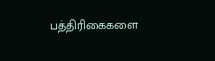பத்திரிகைகளை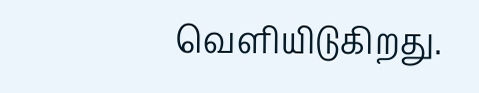வெளியிடுகிறது.